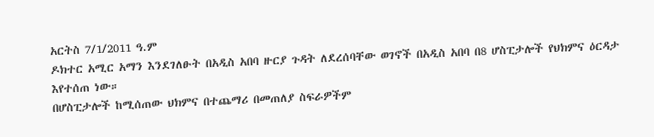አርትስ 7/1/2011 ዓ.ም
ዶክተር አሚር አማን እንደገለፁት በአዲስ አበባ ዙርያ ጉዳት ለደረሰባቸው ወገኖች በአዲስ አበባ በ8 ሆስፒታሎች የህክምና ዕርዳታ እየተሰጠ ነው።
በሆስፒታሎች ከሚሰጠው ህክምና በተጨማሪ በመጠለያ ስፍራዎችም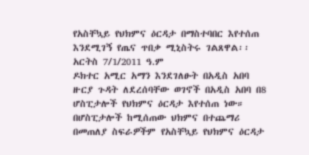የአስቸኳይ የህክምና ዕርዳታ በማስተባበር እየተሰጠ እንደሚገኝ የጤና ጥበቃ ሚኒስትሩ ገልጸዋል፡፡
አርትስ 7/1/2011 ዓ.ም
ዶክተር አሚር አማን እንደገለፁት በአዲስ አበባ ዙርያ ጉዳት ለደረሰባቸው ወገኖች በአዲስ አበባ በ8 ሆስፒታሎች የህክምና ዕርዳታ እየተሰጠ ነው።
በሆስፒታሎች ከሚሰጠው ህክምና በተጨማሪ በመጠለያ ስፍራዎችም የአስቸኳይ የህክምና ዕርዳታ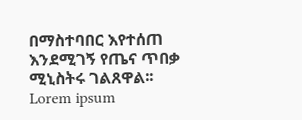በማስተባበር እየተሰጠ እንደሚገኝ የጤና ጥበቃ ሚኒስትሩ ገልጸዋል፡፡
Lorem ipsum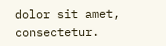dolor sit amet, consectetur.